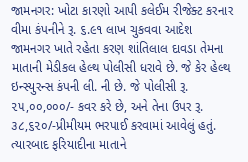જામનગર: ખોટા કારણો આપી કલેઈમ રીજેક્ટ કરનાર વીમા કંપનીને રૂ. ૬.૯૧ લાખ ચુકવવા આદેશ
જામનગર ખાતે રહેતા કરણ શાંતિલાલ દાવડા તેમના માતાની મેડીકલ હેલ્થ પોલીસી ધરાવે છે. જે કેર હેલ્થ ઇન્સ્યુરન્સ કંપની લી. ની છે. જે પોલીસી રૂ. ૨૫,૦૦,૦૦૦/- કવર કરે છે, અને તેના ઉપર રૂ. ૩૮,૬૨૦/-પ્રીમીયમ ભરપાઈ કરવામાં આવેલું હતું. ત્યારબાદ ફરિયાદીના માતાને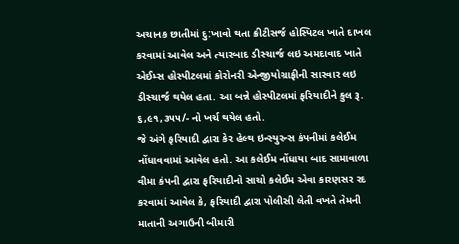અચાનક છાતીમાં દુ:ખાવો થતા ક્રીટીસર્જ હોસ્પિટલ ખાતે દાખલ કરવામાં આવેલ અને ત્યારબાદ ડીસ્ચાર્જ લઇ અમદાવાદ ખાતે એઈમ્સ હોસ્પીટલમાં કોરોનરી એન્જીયોગ્રાફીની સારવાર લઇ ડીસ્ચાર્જ થયેલ હતા. આ બન્ને હોસ્પીટલમાં ફરિયાદીને કુલ રૂ. ૬,૯૧,૩૫૫/- નો ખર્ચ થયેલ હતો.
જે અંગે ફરિયાદી દ્વારા કેર હેલ્થ ઇન્સ્યુરન્સ કંપનીમાં કલેઈમ નોંધાવવામાં આવેલ હતો. આ કલેઈમ નોંધાયા બાદ સામાવાળા વીમા કંપની દ્વારા ફરિયાદીનો સાચો કલેઈમ એવા કારણસર રદ કરવામાં આવેલ કે, ફરિયાદી દ્વારા પોલીસી લેતી વખતે તેમની માતાની અગાઉની બીમારી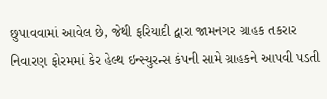છુપાવવામાં આવેલ છે, જેથી ફરિયાદી દ્વારા જામનગર ગ્રાહક તકરાર નિવારણ ફોરમમાં કેર હેલ્થ ઇન્સ્યુરન્સ કંપની સામે ગ્રાહકને આપવી પડતી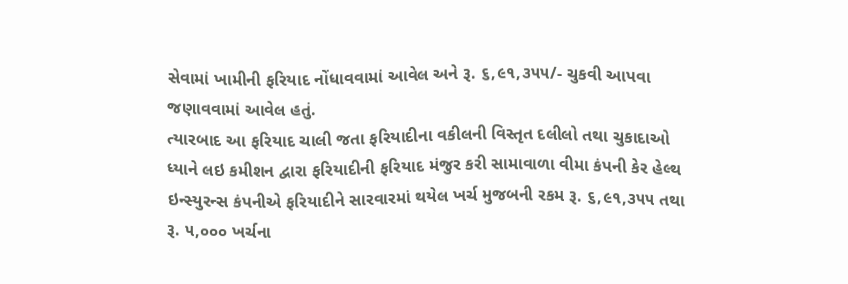સેવામાં ખામીની ફરિયાદ નોંધાવવામાં આવેલ અને રૂ. ૬,૯૧,૩૫૫/- ચુકવી આપવા જણાવવામાં આવેલ હતું.
ત્યારબાદ આ ફરિયાદ ચાલી જતા ફરિયાદીના વકીલની વિસ્તૃત દલીલો તથા ચુકાદાઓ ધ્યાને લઇ કમીશન દ્વારા ફરિયાદીની ફરિયાદ મંજુર કરી સામાવાળા વીમા કંપની કેર હેલ્થ ઇન્સ્યુરન્સ કંપનીએ ફરિયાદીને સારવારમાં થયેલ ખર્ચ મુજબની રકમ રૂ. ૬,૯૧,૩૫૫ તથા રૂ. ૫,૦૦૦ ખર્ચના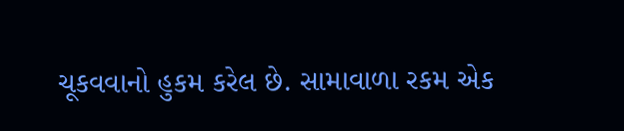ચૂકવવાનો હુકમ કરેલ છે. સામાવાળા રકમ એક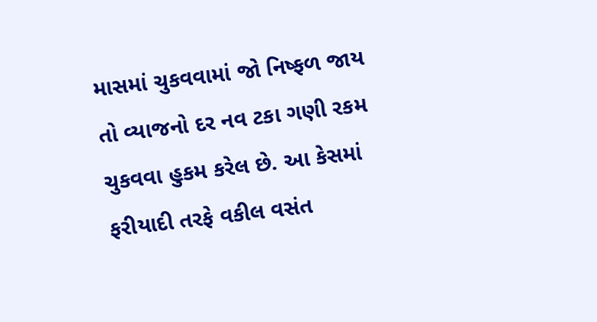માસમાં ચુકવવામાં જો નિષ્ફળ જાય તો વ્યાજનો દર નવ ટકા ગણી રકમ ચુકવવા હુકમ કરેલ છે. આ કેસમાં ફરીયાદી તરફે વકીલ વસંત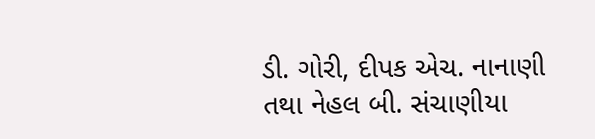ડી. ગોરી, દીપક એચ. નાનાણી તથા નેહલ બી. સંચાણીયા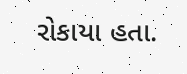રોકાયા હતા.